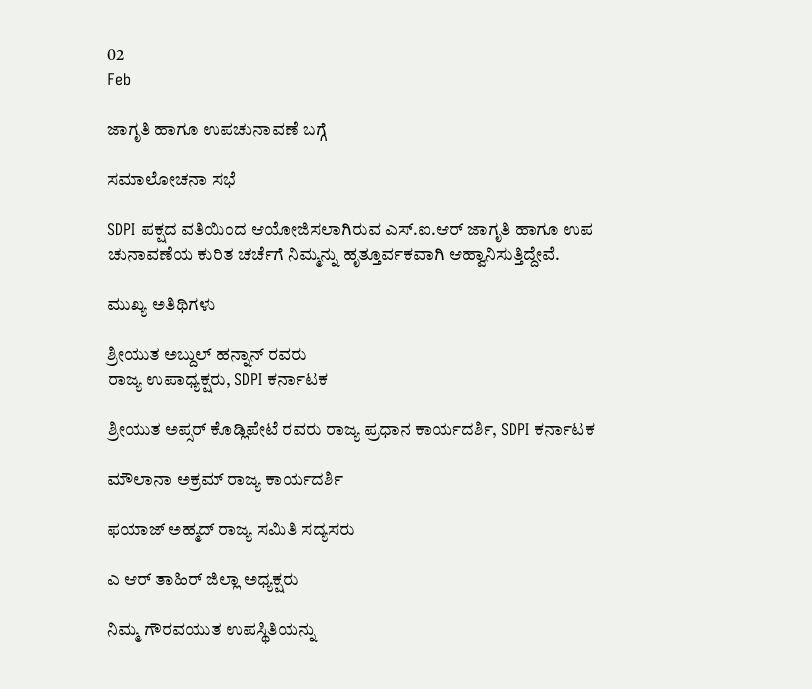02
Feb

ಜಾಗೃತಿ ಹಾಗೂ ಉಪಚುನಾವಣೆ ಬಗ್ಗೆ

ಸಮಾಲೋಚನಾ ಸಭೆ

SDPI ಪಕ್ಷದ ವತಿಯಿಂದ ಆಯೋಜಿಸಲಾಗಿರುವ ಎಸ್.ಐ.ಆರ್ ಜಾಗೃತಿ ಹಾಗೂ ಉಪ ಚುನಾವಣೆಯ ಕುರಿತ ಚರ್ಚೆಗೆ ನಿಮ್ಮನ್ನು ಹೃತ್ತೂರ್ವಕವಾಗಿ ಆಹ್ವಾನಿಸುತ್ತಿದ್ದೇವೆ.

ಮುಖ್ಯ ಅತಿಥಿಗಳು

ಶ್ರೀಯುತ ಅಬ್ದುಲ್ ಹನ್ನಾನ್ ರವರು
ರಾಜ್ಯ ಉಪಾಧ್ಯಕ್ಷರು, SDPI ಕರ್ನಾಟಕ

ಶ್ರೀಯುತ ಅಪ್ಸರ್ ಕೊಡ್ಲಿಪೇಟೆ ರವರು ರಾಜ್ಯ ಪ್ರಧಾನ ಕಾರ್ಯದರ್ಶಿ, SDPI ಕರ್ನಾಟಕ

ಮೌಲಾನಾ ಅಕ್ರಮ್ ರಾಜ್ಯ ಕಾರ್ಯದರ್ಶಿ

ಫಯಾಜ್ ಅಹ್ಮದ್ ರಾಜ್ಯ ಸಮಿತಿ ಸದ್ಯಸರು

ಎ‌ ಆರ್ ತಾಹಿರ್ ಜಿಲ್ಲಾ ಅಧ್ಯಕ್ಷರು

ನಿಮ್ಮ ಗೌರವಯುತ ಉಪಸ್ಥಿತಿಯನ್ನು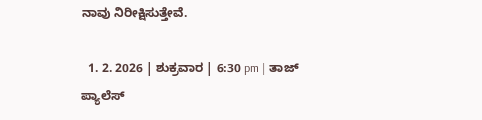ನಾವು ನಿರೀಕ್ಷಿಸುತ್ತೇವೆ.

  1. 2. 2026 | ಶುಕ್ರವಾರ | 6:30 pm | ತಾಜ್ ಪ್ಯಾಲೆಸ್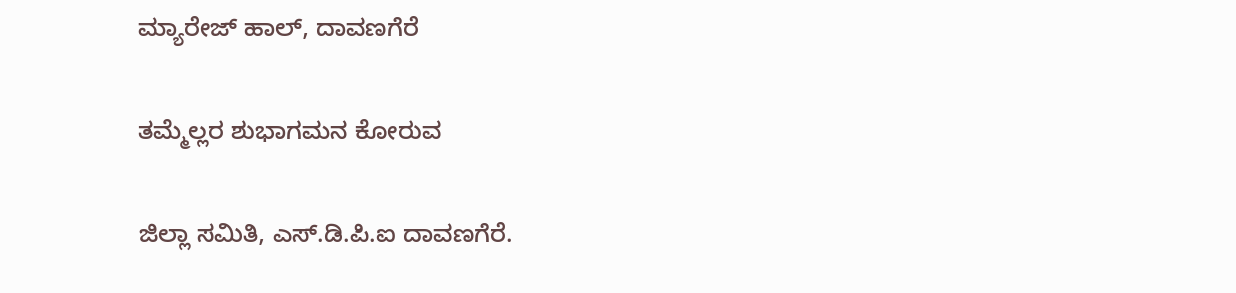ಮ್ಯಾರೇಜ್ ಹಾಲ್, ದಾವಣಗೆರೆ

ತಮ್ಮೆಲ್ಲರ ಶುಭಾಗಮನ ಕೋರುವ

ಜಿಲ್ಲಾ ಸಮಿತಿ, ಎಸ್.ಡಿ.ಪಿ.ಐ ದಾವಣಗೆರೆ.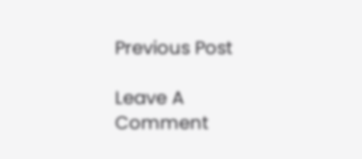Previous Post

Leave A Comment